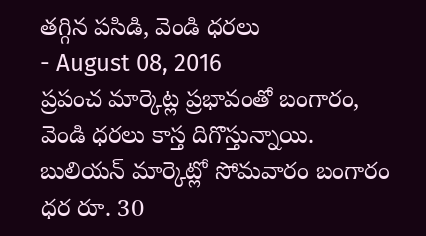తగ్గిన పసిడి, వెండి ధరలు
- August 08, 2016
ప్రపంచ మార్కెట్ల ప్రభావంతో బంగారం, వెండి ధరలు కాస్త దిగొస్తున్నాయి. బులియన్ మార్కెట్లో సోమవారం బంగారం ధర రూ. 30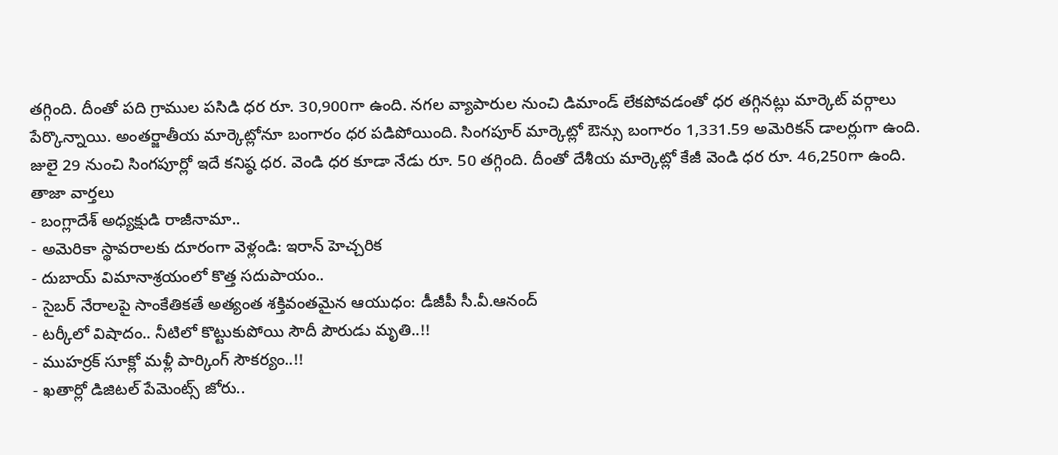తగ్గింది. దీంతో పది గ్రాముల పసిడి ధర రూ. 30,900గా ఉంది. నగల వ్యాపారుల నుంచి డిమాండ్ లేకపోవడంతో ధర తగ్గినట్లు మార్కెట్ వర్గాలు పేర్కొన్నాయి. అంతర్జాతీయ మార్కెట్లోనూ బంగారం ధర పడిపోయింది. సింగపూర్ మార్కెట్లో ఔన్సు బంగారం 1,331.59 అమెరికన్ డాలర్లుగా ఉంది. జులై 29 నుంచి సింగపూర్లో ఇదే కనిష్ఠ ధర. వెండి ధర కూడా నేడు రూ. 50 తగ్గింది. దీంతో దేశీయ మార్కెట్లో కేజీ వెండి ధర రూ. 46,250గా ఉంది.
తాజా వార్తలు
- బంగ్లాదేశ్ అధ్యక్షుడి రాజీనామా..
- అమెరికా స్థావరాలకు దూరంగా వెళ్లండి: ఇరాన్ హెచ్చరిక
- దుబాయ్ విమానాశ్రయంలో కొత్త సదుపాయం..
- సైబర్ నేరాలపై సాంకేతికతే అత్యంత శక్తివంతమైన ఆయుధం: డీజీపీ సీ.వీ.ఆనంద్
- టర్కీలో విషాదం.. నీటిలో కొట్టుకుపోయి సౌదీ పౌరుడు మృతి..!!
- ముహర్రక్ సూక్లో మళ్లీ పార్కింగ్ సౌకర్యం..!!
- ఖతార్లో డిజిటల్ పేమెంట్స్ జోరు..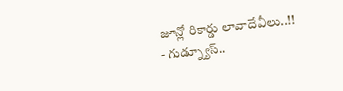జూన్లో రికార్డు లావాదేవీలు..!!
- గుడ్న్యూస్..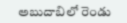అబుదాబిలో రెండు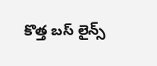కొత్త బస్ లైన్స్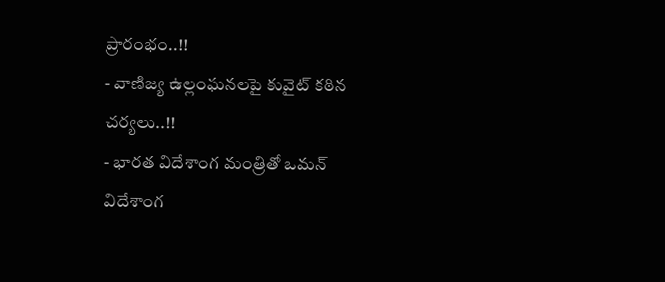ప్రారంభం..!!
- వాణిజ్య ఉల్లంఘనలపై కువైట్ కఠిన చర్యలు..!!
- భారత విదేశాంగ మంత్రితో ఒమన్ విదేశాంగ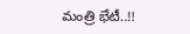మంత్రి భేటీ..!!